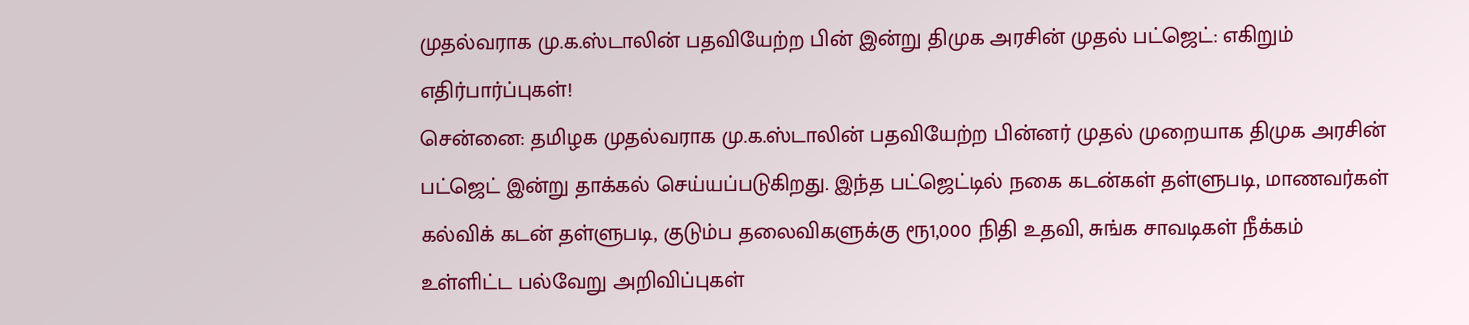முதல்வராக மு.க.ஸ்டாலின் பதவியேற்ற பின் இன்று திமுக அரசின் முதல் பட்ஜெட்: எகிறும் எதிர்பார்ப்புகள்!
சென்னை: தமிழக முதல்வராக மு.க.ஸ்டாலின் பதவியேற்ற பின்னர் முதல் முறையாக திமுக அரசின் பட்ஜெட் இன்று தாக்கல் செய்யப்படுகிறது. இந்த பட்ஜெட்டில் நகை கடன்கள் தள்ளுபடி, மாணவர்கள் கல்விக் கடன் தள்ளுபடி, குடும்ப தலைவிகளுக்கு ரூ1,000 நிதி உதவி, சுங்க சாவடிகள் நீக்கம் உள்ளிட்ட பல்வேறு அறிவிப்புகள்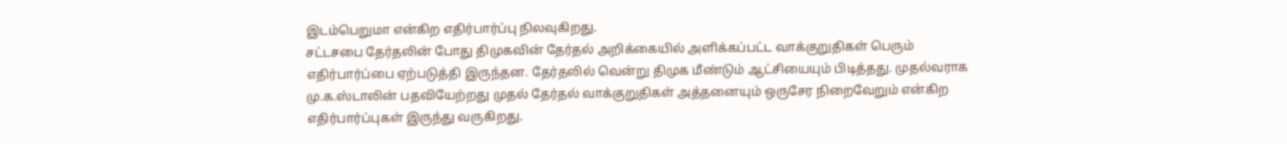இடம்பெறுமா என்கிற எதிர்பார்ப்பு நிலவுகிறது.
சட்டசபை தேர்தலின் போது திமுகவின் தேர்தல் அறிக்கையில் அளிக்கப்பட்ட வாக்குறுதிகள் பெரும் எதிர்பார்ப்பை ஏற்படுத்தி இருந்தன. தேர்தலில் வென்று திமுக மீண்டும் ஆட்சியையும் பிடித்தது. முதல்வராக மு.க.ஸ்டாலின் பதவியேற்றது முதல் தேர்தல் வாக்குறுதிகள் அத்தனையும் ஒருசேர நிறைவேறும் என்கிற எதிர்பார்ப்புகள் இருந்து வருகிறது.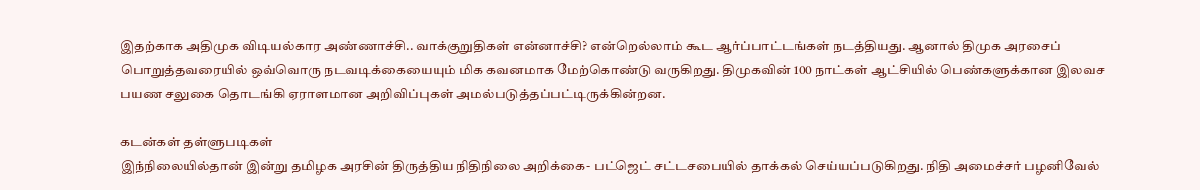இதற்காக அதிமுக விடியல்கார அண்ணாச்சி.. வாக்குறுதிகள் என்னாச்சி? என்றெல்லாம் கூட ஆர்ப்பாட்டங்கள் நடத்தியது. ஆனால் திமுக அரசைப் பொறுத்தவரையில் ஒவ்வொரு நடவடிக்கையையும் மிக கவனமாக மேற்கொண்டு வருகிறது. திமுகவின் 100 நாட்கள் ஆட்சியில் பெண்களுக்கான இலவச பயண சலுகை தொடங்கி ஏராளமான அறிவிப்புகள் அமல்படுத்தப்பட்டிருக்கின்றன.

கடன்கள் தள்ளுபடிகள்
இந்நிலையில்தான் இன்று தமிழக அரசின் திருத்திய நிதிநிலை அறிக்கை- பட்ஜெட் சட்டசபையில் தாக்கல் செய்யப்படுகிறது. நிதி அமைச்சர் பழனிவேல்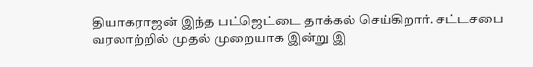தியாகராஜன் இந்த பட்ஜெட்டை தாக்கல் செய்கிறார். சட்டசபை வரலாற்றில் முதல் முறையாக இன்று இ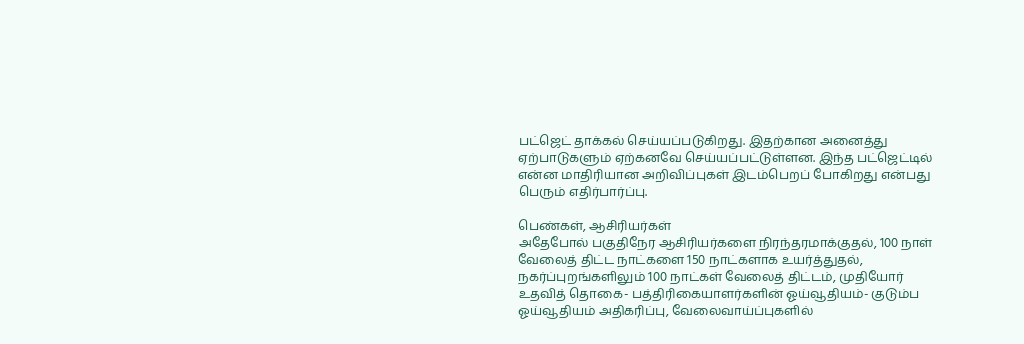பட்ஜெட் தாக்கல் செய்யப்படுகிறது. இதற்கான அனைத்து ஏற்பாடுகளும் ஏற்கனவே செய்யப்பட்டுள்ளன. இந்த பட்ஜெட்டில் என்ன மாதிரியான அறிவிப்புகள் இடம்பெறப் போகிறது என்பது பெரும் எதிர்பார்ப்பு.

பெண்கள், ஆசிரியர்கள்
அதேபோல் பகுதிநேர ஆசிரியர்களை நிரந்தரமாக்குதல், 100 நாள் வேலைத் திட்ட நாட்களை 150 நாட்களாக உயர்த்துதல், நகர்ப்புறங்களிலும் 100 நாட்கள் வேலைத் திட்டம், முதியோர் உதவித் தொகை- பத்திரிகையாளர்களின் ஓய்வூதியம்- குடும்ப ஓய்வூதியம் அதிகரிப்பு, வேலைவாய்ப்புகளில்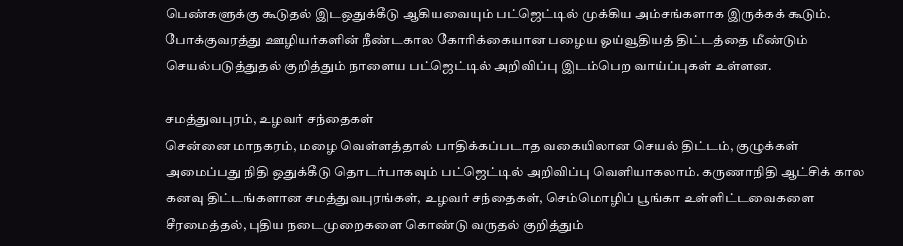பெண்களுக்கு கூடுதல் இடஒதுக்கீடு ஆகியவையும் பட்ஜெட்டில் முக்கிய அம்சங்களாக இருக்கக் கூடும். போக்குவரத்து ஊழியர்களின் நீண்டகால கோரிக்கையான பழைய ஓய்வூதியத் திட்டத்தை மீண்டும் செயல்படுத்துதல் குறித்தும் நாளைய பட்ஜெட்டில் அறிவிப்பு இடம்பெற வாய்ப்புகள் உள்ளன.

சமத்துவபுரம், உழவர் சந்தைகள்
சென்னை மாநகரம், மழை வெள்ளத்தால் பாதிக்கப்படாத வகையிலான செயல் திட்டம், குழுக்கள் அமைப்பது நிதி ஒதுக்கீடு தொடர்பாகவும் பட்ஜெட்டில் அறிவிப்பு வெளியாகலாம். கருணாநிதி ஆட்சிக் கால கனவு திட்டங்களான சமத்துவபுரங்கள், உழவர் சந்தைகள், செம்மொழிப் பூங்கா உள்ளிட்டவைகளை சீரமைத்தல், புதிய நடைமுறைகளை கொண்டு வருதல் குறித்தும்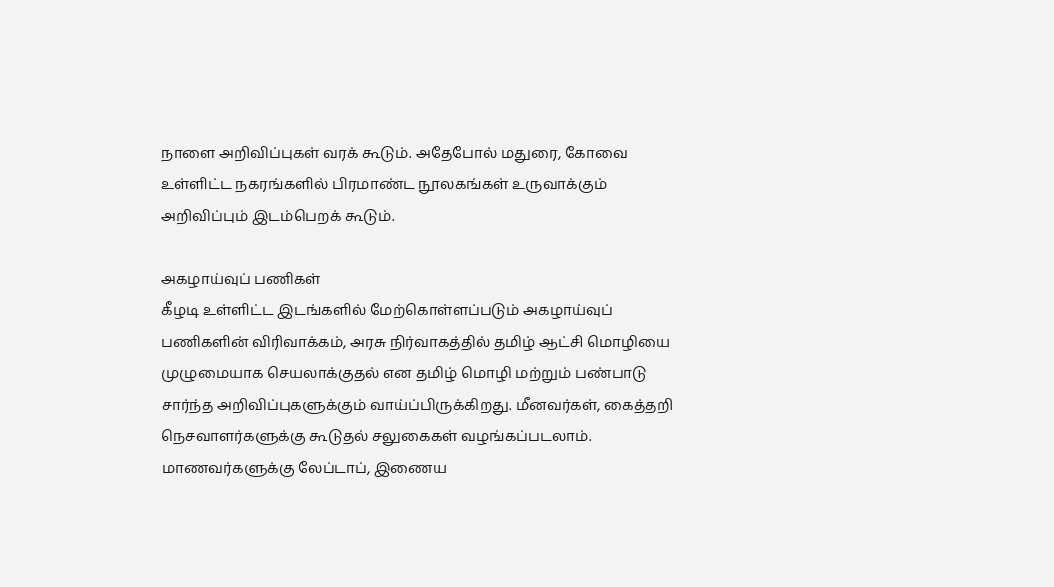நாளை அறிவிப்புகள் வரக் கூடும். அதேபோல் மதுரை, கோவை உள்ளிட்ட நகரங்களில் பிரமாண்ட நூலகங்கள் உருவாக்கும் அறிவிப்பும் இடம்பெறக் கூடும்.

அகழாய்வுப் பணிகள்
கீழடி உள்ளிட்ட இடங்களில் மேற்கொள்ளப்படும் அகழாய்வுப் பணிகளின் விரிவாக்கம், அரசு நிர்வாகத்தில் தமிழ் ஆட்சி மொழியை முழுமையாக செயலாக்குதல் என தமிழ் மொழி மற்றும் பண்பாடு சார்ந்த அறிவிப்புகளுக்கும் வாய்ப்பிருக்கிறது. மீனவர்கள், கைத்தறி நெசவாளர்களுக்கு கூடுதல் சலுகைகள் வழங்கப்படலாம். மாணவர்களுக்கு லேப்டாப், இணைய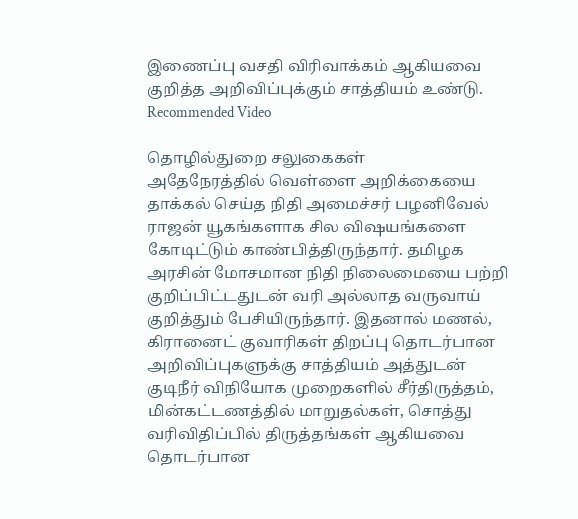இணைப்பு வசதி விரிவாக்கம் ஆகியவை குறித்த அறிவிப்புக்கும் சாத்தியம் உண்டு.
Recommended Video

தொழில்துறை சலுகைகள்
அதேநேரத்தில் வெள்ளை அறிக்கையை தாக்கல் செய்த நிதி அமைச்சர் பழனிவேல் ராஜன் யூகங்களாக சில விஷயங்களை கோடிட்டும் காண்பித்திருந்தார். தமிழக அரசின் மோசமான நிதி நிலைமையை பற்றி குறிப்பிட்டதுடன் வரி அல்லாத வருவாய் குறித்தும் பேசியிருந்தார். இதனால் மணல், கிரானைட் குவாரிகள் திறப்பு தொடர்பான அறிவிப்புகளுக்கு சாத்தியம் அத்துடன் குடிநீர் விநியோக முறைகளில் சீர்திருத்தம், மின்கட்டணத்தில் மாறுதல்கள், சொத்து வரிவிதிப்பில் திருத்தங்கள் ஆகியவை தொடர்பான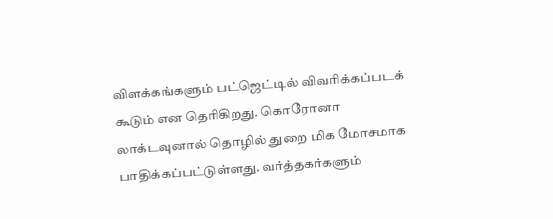விளக்கங்களும் பட்ஜெட்டில் விவரிக்கப்படக் கூடும் என தெரிகிறது. கொரோனா லாக்டவுனால் தொழில் துறை மிக மோசமாக பாதிக்கப்பட்டுள்ளது. வர்த்தகர்களும்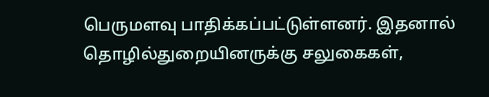பெருமளவு பாதிக்கப்பட்டுள்ளனர். இதனால் தொழில்துறையினருக்கு சலுகைகள்,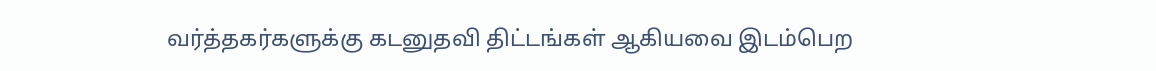வர்த்தகர்களுக்கு கடனுதவி திட்டங்கள் ஆகியவை இடம்பெற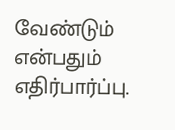வேண்டும் என்பதும் எதிர்பார்ப்பு.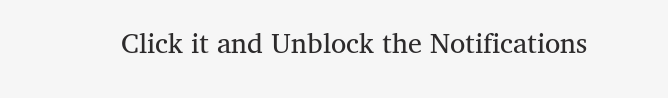Click it and Unblock the Notifications